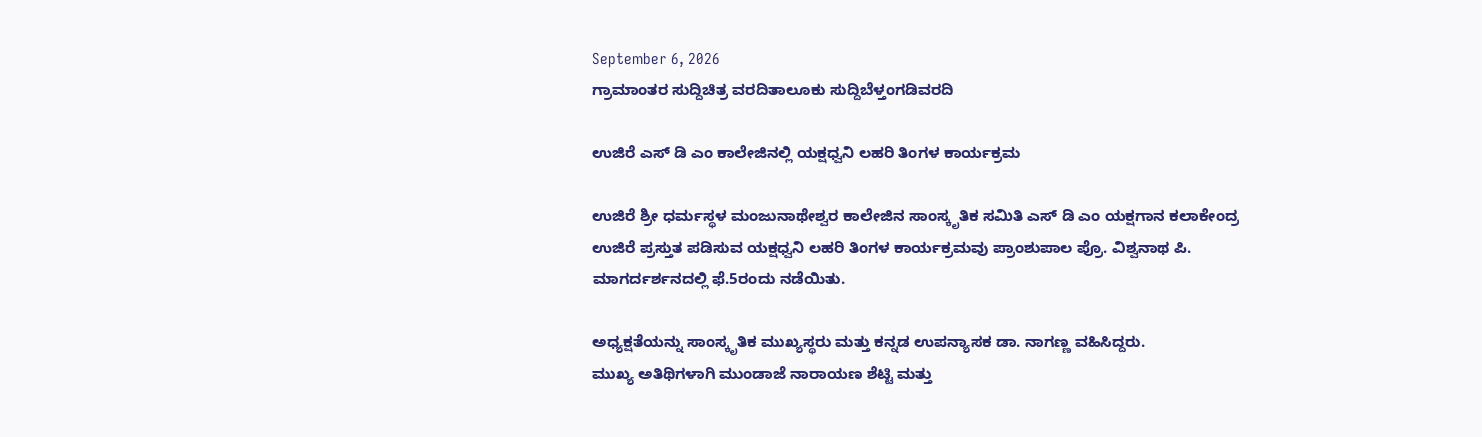September 6, 2026
ಗ್ರಾಮಾಂತರ ಸುದ್ದಿಚಿತ್ರ ವರದಿತಾಲೂಕು ಸುದ್ದಿಬೆಳ್ತಂಗಡಿವರದಿ

ಉಜಿರೆ ಎಸ್ ಡಿ ಎಂ ಕಾಲೇಜಿನಲ್ಲಿ ಯಕ್ಷಧ್ವನಿ ಲಹರಿ ತಿಂಗಳ ಕಾರ್ಯಕ್ರಮ

ಉಜಿರೆ ಶ್ರೀ ಧರ್ಮಸ್ಥಳ ಮಂಜುನಾಥೇಶ್ವರ ಕಾಲೇಜಿನ ಸಾಂಸ್ಕೃತಿಕ ಸಮಿತಿ ಎಸ್ ಡಿ ಎಂ ಯಕ್ಷಗಾನ ಕಲಾಕೇಂದ್ರ ಉಜಿರೆ ಪ್ರಸ್ತುತ ಪಡಿಸುವ ಯಕ್ಷಧ್ವನಿ ಲಹರಿ ತಿಂಗಳ ಕಾರ್ಯಕ್ರಮವು ಪ್ರಾಂಶುಪಾಲ ಪ್ರೊ. ವಿಶ್ವನಾಥ ಪಿ. ಮಾಗರ್ದರ್ಶನದಲ್ಲಿ ಫೆ.5ರಂದು ನಡೆಯಿತು.

ಅಧ್ಯಕ್ಷತೆಯನ್ನು ಸಾಂಸ್ಕೃತಿಕ ಮುಖ್ಯಸ್ಥರು ಮತ್ತು ಕನ್ನಡ ಉಪನ್ಯಾಸಕ ಡಾ. ನಾಗಣ್ಣ ವಹಿಸಿದ್ದರು.
ಮುಖ್ಯ ಅತಿಥಿಗಳಾಗಿ ಮುಂಡಾಜೆ ನಾರಾಯಣ ಶೆಟ್ಟಿ ಮತ್ತು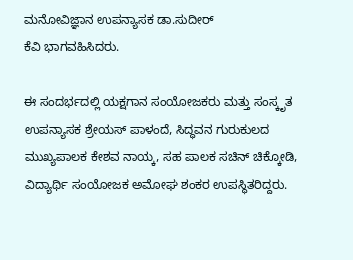ಮನೋವಿಜ್ಞಾನ ಉಪನ್ಯಾಸಕ ಡಾ.ಸುದೀರ್
ಕೆವಿ ಭಾಗವಹಿಸಿದರು.

ಈ ಸಂದರ್ಭದಲ್ಲಿ ಯಕ್ಷಗಾನ ಸಂಯೋಜಕರು ಮತ್ತು ಸಂಸ್ಕೃತ ಉಪನ್ಯಾಸಕ ಶ್ರೇಯಸ್ ಪಾಳಂದೆ, ಸಿದ್ಧವನ ಗುರುಕುಲದ ಮುಖ್ಯಪಾಲಕ ಕೇಶವ ನಾಯ್ಕ, ಸಹ ಪಾಲಕ ಸಚಿನ್ ಚಿಕ್ಕೋಡಿ, ವಿದ್ಯಾರ್ಥಿ ಸಂಯೋಜಕ ಅಮೋಘ ಶಂಕರ ಉಪಸ್ಥಿತರಿದ್ದರು.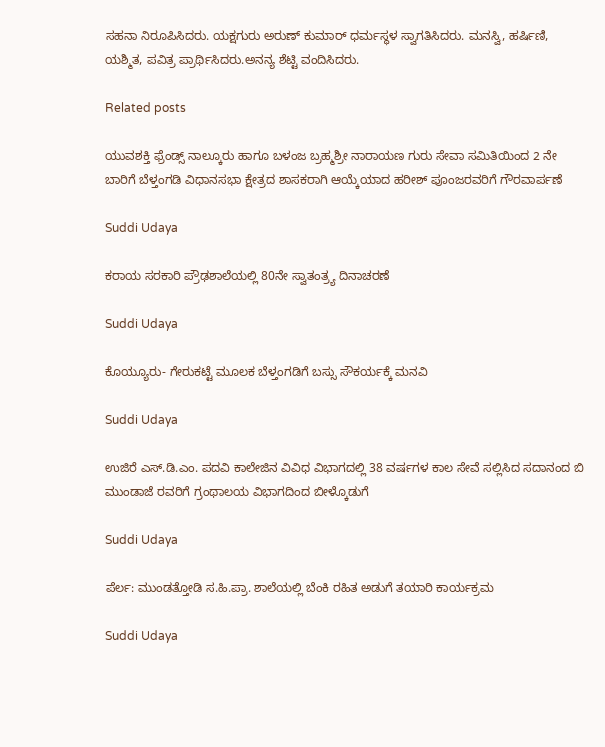ಸಹನಾ ನಿರೂಪಿಸಿದರು. ಯಕ್ಷಗುರು ಅರುಣ್ ಕುಮಾರ್ ಧರ್ಮಸ್ಥಳ ಸ್ವಾಗತಿಸಿದರು. ಮನಸ್ವಿ, ಹರ್ಷಿಣಿ, ಯಶ್ಮಿತ, ಪವಿತ್ರ ಪ್ರಾರ್ಥಿಸಿದರು.ಅನನ್ಯ ಶೆಟ್ಟಿ ವಂದಿಸಿದರು.

Related posts

ಯುವಶಕ್ತಿ ಫ್ರೆಂಡ್ಸ್ ನಾಲ್ಕೂರು ಹಾಗೂ ಬಳಂಜ ಬ್ರಹ್ಮಶ್ರೀ ನಾರಾಯಣ ಗುರು ಸೇವಾ ಸಮಿತಿಯಿಂದ 2 ನೇ ಬಾರಿಗೆ ಬೆಳ್ತಂಗಡಿ ವಿಧಾನಸಭಾ ಕ್ಷೇತ್ರದ ಶಾಸಕರಾಗಿ ಆಯ್ಕೆಯಾದ ಹರೀಶ್ ಪೂಂಜರವರಿಗೆ ಗೌರವಾರ್ಪಣೆ

Suddi Udaya

ಕರಾಯ ಸರಕಾರಿ ಪ್ರೌಢಶಾಲೆಯಲ್ಲಿ 80ನೇ ಸ್ವಾತಂತ್ರ್ಯ ದಿನಾಚರಣೆ

Suddi Udaya

ಕೊಯ್ಯೂರು- ಗೇರುಕಟ್ಟೆ ಮೂಲಕ ಬೆಳ್ತಂಗಡಿಗೆ ಬಸ್ಸು ಸೌಕರ್ಯಕ್ಕೆ ಮನವಿ

Suddi Udaya

ಉಜಿರೆ ಎಸ್.ಡಿ.ಎಂ. ಪದವಿ ಕಾಲೇಜಿನ ವಿವಿಧ ವಿಭಾಗದಲ್ಲಿ 38 ವರ್ಷಗಳ ಕಾಲ ಸೇವೆ ಸಲ್ಲಿಸಿದ ಸದಾನಂದ ಬಿ ಮುಂಡಾಜೆ ರವರಿಗೆ ಗ್ರಂಥಾಲಯ ವಿಭಾಗದಿಂದ ಬೀಳ್ಕೊಡುಗೆ

Suddi Udaya

ಪೆರ್ಲ: ಮುಂಡತ್ತೋಡಿ ಸ.ಹಿ.ಪ್ರಾ. ಶಾಲೆಯಲ್ಲಿ ಬೆಂಕಿ ರಹಿತ ಅಡುಗೆ ತಯಾರಿ ಕಾರ್ಯಕ್ರಮ

Suddi Udaya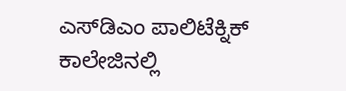ಎಸ್‌ಡಿಎಂ ಪಾಲಿಟೆಕ್ನಿಕ್ ಕಾಲೇಜಿನಲ್ಲಿ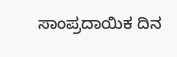ಸಾಂಪ್ರದಾಯಿಕ ದಿನ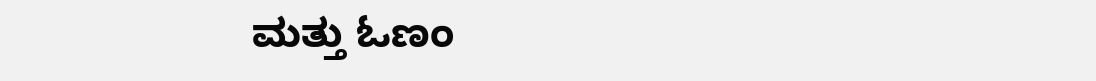ಮತ್ತು ಓಣಂ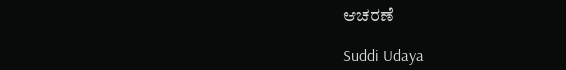ಆಚರಣೆ

Suddi Udaya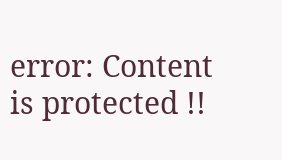error: Content is protected !!